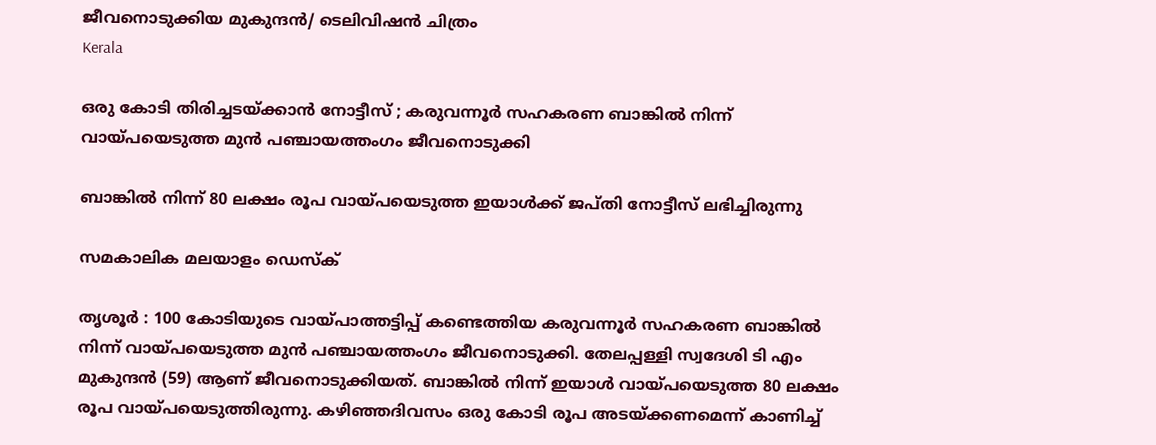ജീവനൊടുക്കിയ മുകുന്ദന്‍/ ടെലിവിഷന്‍ ചിത്രം
Kerala

ഒരു കോടി തിരിച്ചടയ്ക്കാന്‍ നോട്ടീസ് ; കരുവന്നൂര്‍ സഹകരണ ബാങ്കില്‍ നിന്ന് വായ്പയെടുത്ത മുന്‍ പഞ്ചായത്തംഗം ജീവനൊടുക്കി

ബാങ്കില്‍ നിന്ന് 80 ലക്ഷം രൂപ വായ്പയെടുത്ത ഇയാള്‍ക്ക് ജപ്തി നോട്ടീസ് ലഭിച്ചിരുന്നു

സമകാലിക മലയാളം ഡെസ്ക്

തൃശൂര്‍ : 100 കോടിയുടെ വായ്പാത്തട്ടിപ്പ് കണ്ടെത്തിയ കരുവന്നൂര്‍ സഹകരണ ബാങ്കില്‍ നിന്ന് വായ്പയെടുത്ത മുന്‍ പഞ്ചായത്തംഗം ജീവനൊടുക്കി. തേലപ്പള്ളി സ്വദേശി ടി എം മുകുന്ദന്‍ (59) ആണ് ജീവനൊടുക്കിയത്. ബാങ്കില്‍ നിന്ന് ഇയാള്‍ വായ്പയെടുത്ത 80 ലക്ഷം രൂപ വായ്പയെടുത്തിരുന്നു. കഴിഞ്ഞദിവസം ഒരു കോടി രൂപ അടയ്ക്കണമെന്ന് കാണിച്ച്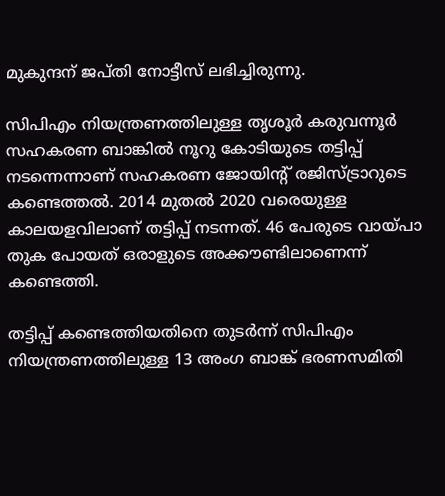മുകുന്ദന് ജപ്തി നോട്ടീസ് ലഭിച്ചിരുന്നു.

സിപിഎം നിയന്ത്രണത്തിലുള്ള തൃശൂര്‍ കരുവന്നൂര്‍ സഹകരണ ബാങ്കില്‍ നൂറു കോടിയുടെ തട്ടിപ്പ് നടന്നെന്നാണ് സഹകരണ ജോയിന്റ് രജിസ്ട്രാറുടെ കണ്ടെത്തല്‍. 2014 മുതല്‍ 2020 വരെയുള്ള കാലയളവിലാണ് തട്ടിപ്പ് നടന്നത്. 46 പേരുടെ വായ്പാ തുക പോയത് ഒരാളുടെ അക്കൗണ്ടിലാണെന്ന് കണ്ടെത്തി.

തട്ടിപ്പ് കണ്ടെത്തിയതിനെ തുടര്‍ന്ന് സിപിഎം നിയന്ത്രണത്തിലുള്ള 13 അംഗ ബാങ്ക് ഭരണസമിതി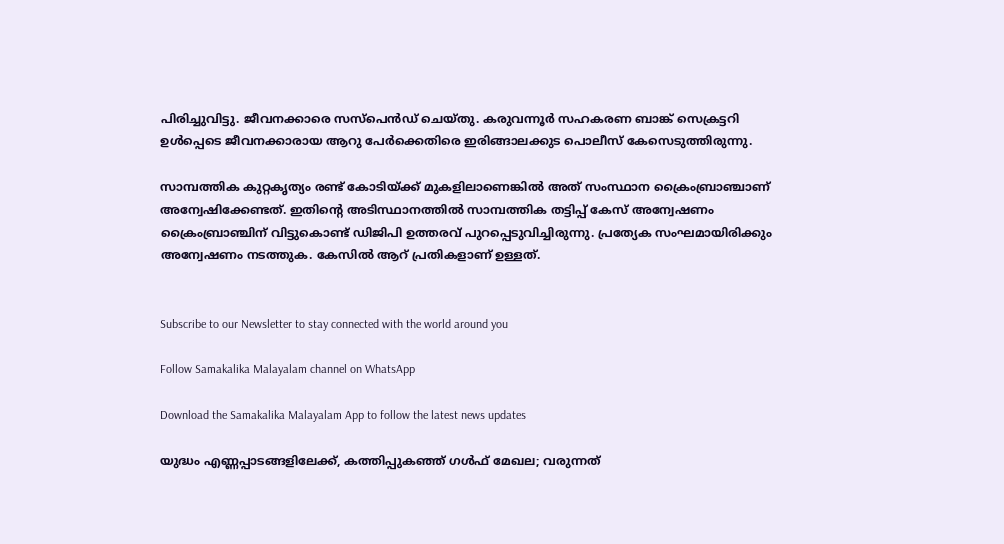പിരിച്ചുവിട്ടു. ജീവനക്കാരെ സസ്‌പെന്‍ഡ് ചെയ്തു. കരുവന്നൂര്‍ സഹകരണ ബാങ്ക് സെക്രട്ടറി ഉള്‍പ്പെടെ ജീവനക്കാരായ ആറു പേര്‍ക്കെതിരെ ഇരിങ്ങാലക്കുട പൊലീസ് കേസെടുത്തിരുന്നു.

സാമ്പത്തിക കുറ്റകൃത്യം രണ്ട് കോടിയ്ക്ക് മുകളിലാണെങ്കില്‍ അത് സംസ്ഥാന ക്രൈംബ്രാഞ്ചാണ് അന്വേഷിക്കേണ്ടത്. ഇതിന്റെ അടിസ്ഥാനത്തില്‍ സാമ്പത്തിക തട്ടിപ്പ് കേസ് അന്വേഷണം ക്രൈംബ്രാഞ്ചിന് വിട്ടുകൊണ്ട് ഡിജിപി ഉത്തരവ് പുറപ്പെടുവിച്ചിരുന്നു. പ്രത്യേക സംഘമായിരിക്കും അന്വേഷണം നടത്തുക. കേസില്‍ ആറ് പ്രതികളാണ് ഉള്ളത്.


Subscribe to our Newsletter to stay connected with the world around you

Follow Samakalika Malayalam channel on WhatsApp

Download the Samakalika Malayalam App to follow the latest news updates

യുദ്ധം എണ്ണപ്പാടങ്ങളിലേക്ക്, കത്തിപ്പുകഞ്ഞ് ഗള്‍ഫ് മേഖല; വരുന്നത്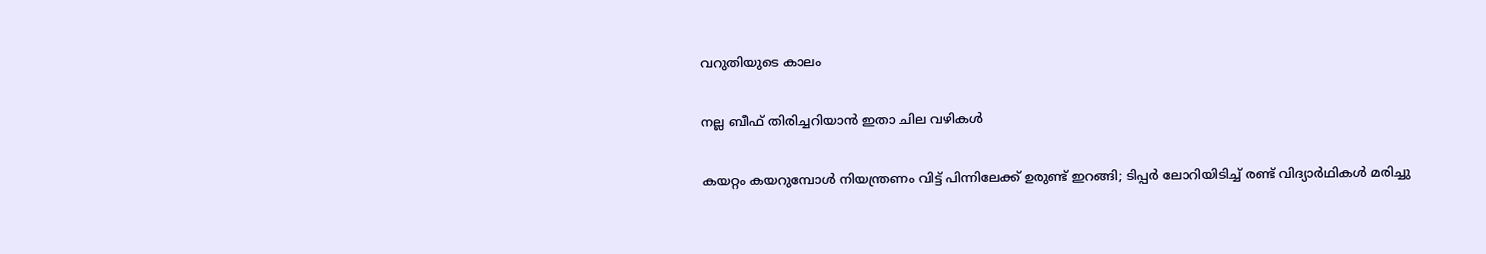വറുതിയുടെ കാലം

നല്ല ബീഫ് തിരിച്ചറിയാൻ ഇതാ ചില വഴികൾ

കയറ്റം കയറുമ്പോള്‍ നിയന്ത്രണം വിട്ട് പിന്നിലേക്ക് ഉരുണ്ട് ഇറങ്ങി; ടിപ്പര്‍ ലോറിയിടിച്ച് രണ്ട് വിദ്യാര്‍ഥികള്‍ മരിച്ചു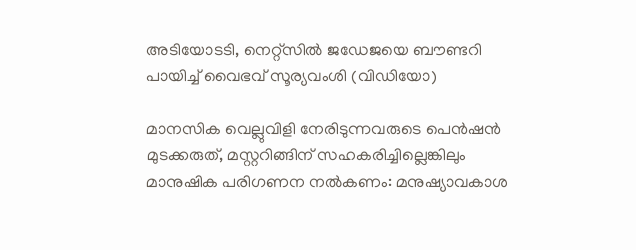അടിയോടടി, നെറ്റ്സിൽ ജഡേജയെ ബൗണ്ടറി പായിച്ച് വൈഭവ് സൂര്യവംശി (വിഡിയോ)

മാനസിക വെല്ലുവിളി നേരിടുന്നവരുടെ പെന്‍ഷന്‍ മുടക്കരുത്, മസ്റ്ററിങ്ങിന് സഹകരിച്ചില്ലെങ്കിലും മാനുഷിക പരിഗണന നല്‍കണം: മനുഷ്യാവകാശ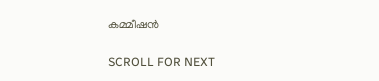കമ്മീഷന്‍

SCROLL FOR NEXT